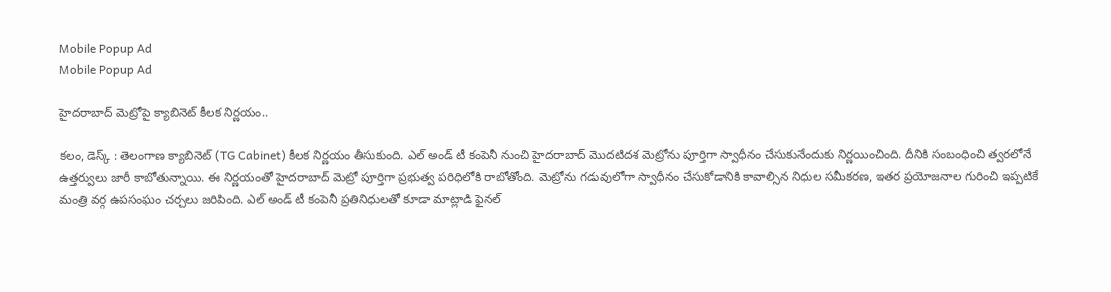Mobile Popup Ad
Mobile Popup Ad

హైదరాబాద్ మెట్రోపై క్యాబినెట్ కీలక నిర్ణయం..

కలం, డెస్క్ : తెలంగాణ క్యాబినెట్ (TG Cabinet) కీలక నిర్ణయం తీసుకుంది. ఎల్ అండ్ టీ కంపెనీ నుంచి హైదరాబాద్ మొదటిదశ మెట్రోను పూర్తిగా స్వాధీనం చేసుకునేందుకు నిర్ణయించింది. దీనికి సంబంధించి త్వరలోనే ఉత్తర్వులు జారీ కాబోతున్నాయి. ఈ నిర్ణయంతో హైదరాబాద్ మెట్రో పూర్తిగా ప్రభుత్వ పరిధిలోకి రాబోతోంది. మెట్రోను గడువులోగా స్వాధీనం చేసుకోడానికి కావాల్సిన నిధుల సమీకరణ, ఇతర ప్రయోజనాల గురించి ఇప్పటికే మంత్రి వర్గ ఉపసంఘం చర్చలు జరిపింది. ఎల్ అండ్ టీ కంపెనీ ప్రతినిధులతో కూడా మాట్లాడి ఫైనల్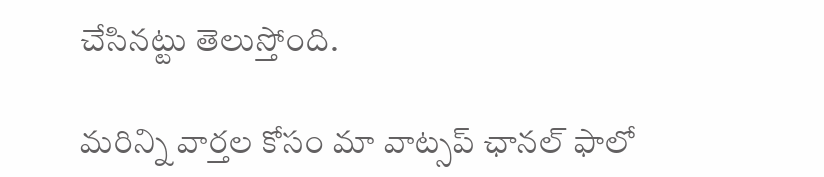చేసినట్టు తెలుస్తోంది.

మ‌రిన్ని వార్త‌ల కోసం మా వాట్స‌ప్ ఛాన‌ల్ ఫాలో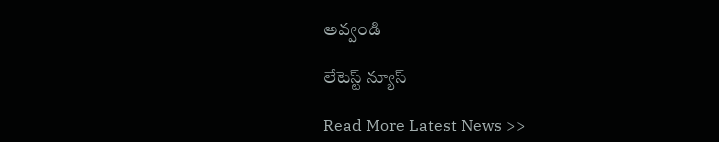అవ్వండి

లేటెస్ట్ న్యూస్‌

Read More Latest News >>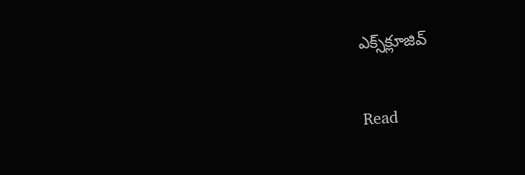ఎక్స్‌క్లూజివ్‌

Read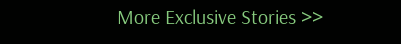More Exclusive Stories >>